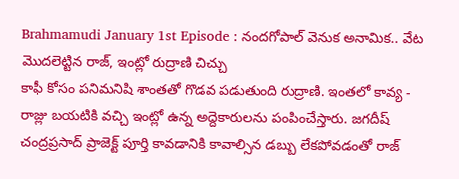Brahmamudi January 1st Episode : నందగోపాల్ వెనుక అనామిక.. వేట మొదలెట్టిన రాజ్, ఇంట్లో రుద్రాణి చిచ్చు
కాఫీ కోసం పనిమనిషి శాంతతో గొడవ పడుతుంది రుద్రాణి. ఇంతలో కావ్య - రాజ్లు బయటికి వచ్చి ఇంట్లో ఉన్న అద్దెకారులను పంపించేస్తారు. జగదీష్ చంద్రప్రసాద్ ప్రాజెక్ట్ పూర్తి కావడానికి కావాల్సిన డబ్బు లేకపోవడంతో రాజ్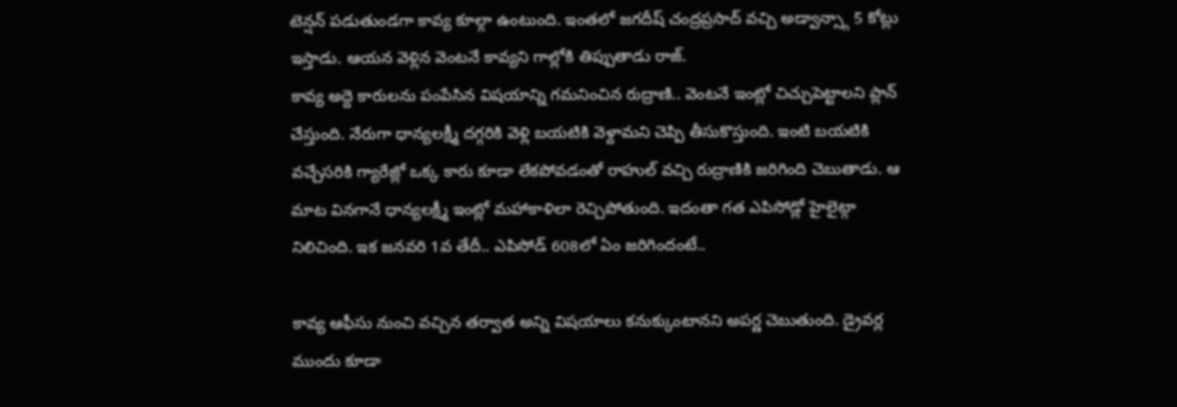టెన్షన్ పడుతుండగా కావ్య కూల్గా ఉంటుంది. ఇంతలో జగదీష్ చంద్రప్రసాద్ వచ్చి అడ్వాన్స్గా 5 కోట్లు ఇస్తాడు. ఆయన వెళ్లిన వెంటనే కావ్యని గాల్లోకి తిప్పుతాడు రాజ్.
కావ్య అద్దె కారులను పంపేసిన విషయాన్ని గమనించిన రుద్రాణి.. వెంటనే ఇంట్లో చిచ్చుపెట్టాలని ప్లాన్ చేస్తుంది. నేరుగా ధాన్యలక్ష్మీ దగ్గరికి వెళ్లి బయటికి వెళ్దామని చెప్పి తీసుకొస్తుంది. ఇంటి బయటికి వచ్చేసరికి గ్యారేజ్లో ఒక్క కారు కూడా లేకపోవడంతో రాహుల్ వచ్చి రుద్రాణికి జరిగింది చెబుతాడు. ఆ మాట వినగానే ధాన్యలక్ష్మీ ఇంట్లో మహాకాళిలా రెచ్చిపోతుంది. ఇదంతా గత ఎపిసోడ్లో హైలైట్గా నిలిచింది. ఇక జనవరి 1వ తేదీ.. ఎపిసోడ్ 608లో ఏం జరిగిందంటే..

కావ్య ఆఫీసు నుంచి వచ్చిన తర్వాత అన్ని విషయాలు కనుక్కుంటానని అపర్ణ చెబుతుంది. డ్రైవర్ల ముందు కూడా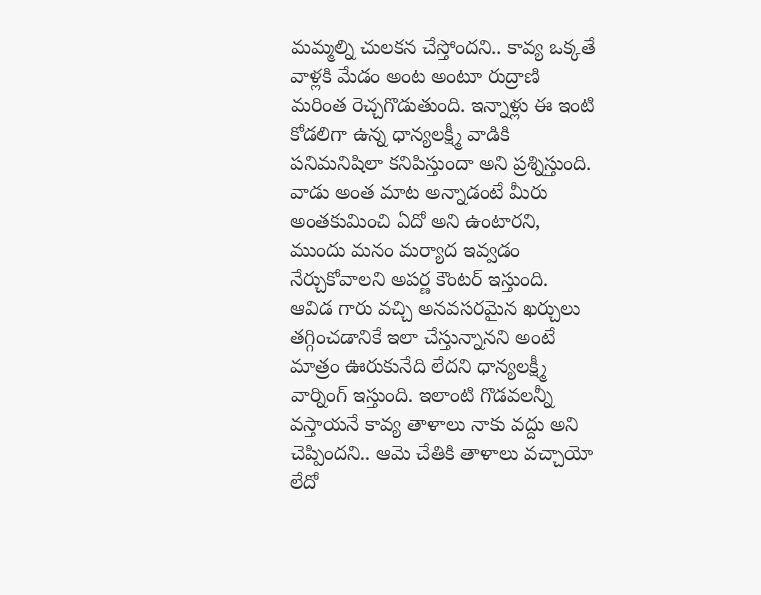మమ్మల్ని చులకన చేస్తోందని.. కావ్య ఒక్కతే వాళ్లకి మేడం అంట అంటూ రుద్రాణి మరింత రెచ్చగొడుతుంది. ఇన్నాళ్లు ఈ ఇంటి కోడలిగా ఉన్న ధాన్యలక్ష్మీ వాడికి పనిమనిషిలా కనిపిస్తుందా అని ప్రశ్నిస్తుంది. వాడు అంత మాట అన్నాడంటే మీరు అంతకుమించి ఏదో అని ఉంటారని, ముందు మనం మర్యాద ఇవ్వడం నేర్చుకోవాలని అపర్ణ కౌంటర్ ఇస్తుంది.
ఆవిడ గారు వచ్చి అనవసరమైన ఖర్చులు తగ్గించడానికే ఇలా చేస్తున్నానని అంటే మాత్రం ఊరుకునేది లేదని ధాన్యలక్ష్మీ వార్నింగ్ ఇస్తుంది. ఇలాంటి గొడవలన్నీ వస్తాయనే కావ్య తాళాలు నాకు వద్దు అని చెప్పిందని.. ఆమె చేతికి తాళాలు వచ్చాయో లేదో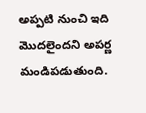అప్పటి నుంచి ఇది మొదలైందని అపర్ణ మండిపడుతుంది.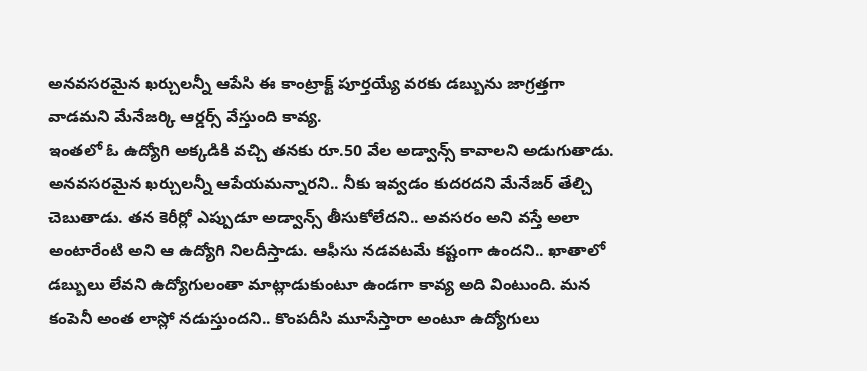అనవసరమైన ఖర్చులన్నీ ఆపేసి ఈ కాంట్రాక్ట్ పూర్తయ్యే వరకు డబ్బును జాగ్రత్తగా వాడమని మేనేజర్కి ఆర్డర్స్ వేస్తుంది కావ్య.
ఇంతలో ఓ ఉద్యోగి అక్కడికి వచ్చి తనకు రూ.50 వేల అడ్వాన్స్ కావాలని అడుగుతాడు. అనవసరమైన ఖర్చులన్నీ ఆపేయమన్నారని.. నీకు ఇవ్వడం కుదరదని మేనేజర్ తేల్చి చెబుతాడు. తన కెరీర్లో ఎప్పుడూ అడ్వాన్స్ తీసుకోలేదని.. అవసరం అని వస్తే అలా అంటారేంటి అని ఆ ఉద్యోగి నిలదీస్తాడు. ఆఫీసు నడవటమే కష్టంగా ఉందని.. ఖాతాలో డబ్బులు లేవని ఉద్యోగులంతా మాట్లాడుకుంటూ ఉండగా కావ్య అది వింటుంది. మన కంపెనీ అంత లాస్లో నడుస్తుందని.. కొంపదీసి మూసేస్తారా అంటూ ఉద్యోగులు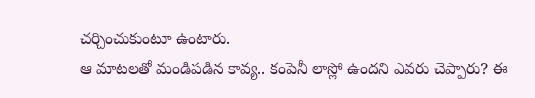చర్చించుకుంటూ ఉంటారు.
ఆ మాటలతో మండిపడిన కావ్య.. కంపెనీ లాస్లో ఉందని ఎవరు చెప్పారు? ఈ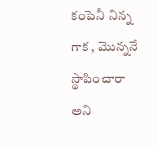కంపెనీ నిన్న గాక , మొన్ననే స్థాపించారా అని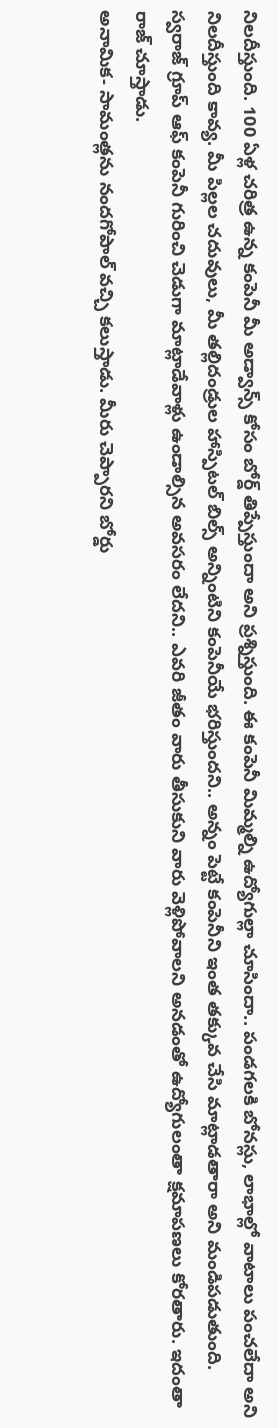నిలదీస్తుంది. 100 ఏళ్ల చరిత్ర ఉన్న కంపెనీ మీ అడ్వాన్స్ కోసం బోర్డ్ తిప్పేస్తుందా అని ప్రశ్నిస్తుంది. ఈ కంపెనీ మిమ్మల్ని ఉద్యోగుల్లా చూసిందా.. పండగలకి బోనస్లు, లాభాల్లో వాటాలు పంచలేదా అని నిలదీస్తుంది కావ్య. మీ పిల్లల చదువులు, మీ తల్లిదండ్రుల హాస్పిటల్ బిల్స్ అన్నింటిని కంపెనీయే భరిస్తుందని.. అన్నం పెట్టే కంపెనీని ఇంత తక్కువ చేసి మాట్లాడతారా అని మండిపడుతుంది. స్వరాజ్ గ్రూప్ ఆఫ్ కంపెనీ గురించి చెడుగా మాట్లాడేవాళ్లు ఉండాల్సిన అవసరం లేదని.. ఎవరి జీతం వారు తీసుకుని వారు వెళ్లిపోవాలని అనడంతో ఉద్యోగులంతా క్షమాపణలు కోరతారు. ఇదంతా రాజ్ చూస్తాడు.
అనామిక- సామంత్లను నందగోపాల్ వచ్చి కలుస్తాడు. మీరు చెప్పారని బోర్డు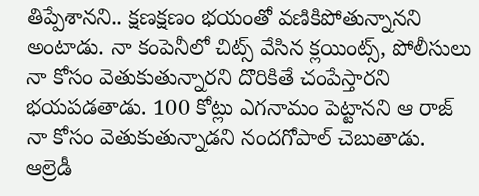తిప్పేశానని.. క్షణక్షణం భయంతో వణికిపోతున్నానని అంటాడు. నా కంపెనీలో చిట్స్ వేసిన క్లయింట్స్, పోలీసులు నా కోసం వెతుకుతున్నారని దొరికితే చంపేస్తారని భయపడతాడు. 100 కోట్లు ఎగనామం పెట్టానని ఆ రాజ్ నా కోసం వెతుకుతున్నాడని నందగోపాల్ చెబుతాడు. ఆల్రెడీ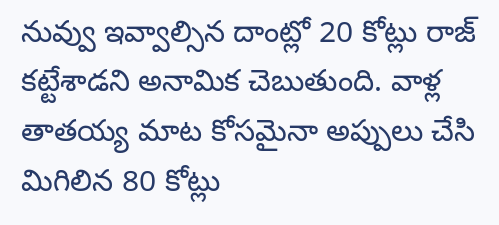నువ్వు ఇవ్వాల్సిన దాంట్లో 20 కోట్లు రాజ్ కట్టేశాడని అనామిక చెబుతుంది. వాళ్ల తాతయ్య మాట కోసమైనా అప్పులు చేసి మిగిలిన 80 కోట్లు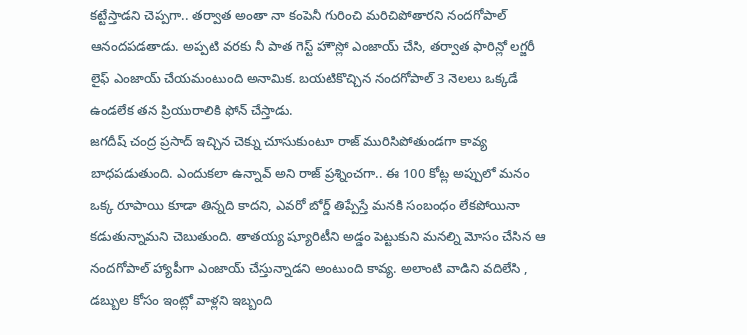కట్టేస్తాడని చెప్పగా.. తర్వాత అంతా నా కంపెనీ గురించి మరిచిపోతారని నందగోపాల్ ఆనందపడతాడు. అప్పటి వరకు నీ పాత గెస్ట్ హౌస్లో ఎంజాయ్ చేసి, తర్వాత ఫారిన్లో లగ్జరీ లైఫ్ ఎంజాయ్ చేయమంటుంది అనామిక. బయటికొచ్చిన నందగోపాల్ 3 నెలలు ఒక్కడే ఉండలేక తన ప్రియురాలికి ఫోన్ చేస్తాడు.
జగదీష్ చంద్ర ప్రసాద్ ఇచ్చిన చెక్ను చూసుకుంటూ రాజ్ మురిసిపోతుండగా కావ్య బాధపడుతుంది. ఎందుకలా ఉన్నావ్ అని రాజ్ ప్రశ్నించగా.. ఈ 100 కోట్ల అప్పులో మనం ఒక్క రూపాయి కూడా తిన్నది కాదని, ఎవరో బోర్డ్ తిప్పేస్తే మనకి సంబంధం లేకపోయినా కడుతున్నామని చెబుతుంది. తాతయ్య ష్యూరిటీని అడ్డం పెట్టుకుని మనల్ని మోసం చేసిన ఆ నందగోపాల్ హ్యాపీగా ఎంజాయ్ చేస్తున్నాడని అంటుంది కావ్య. అలాంటి వాడిని వదిలేసి , డబ్బుల కోసం ఇంట్లో వాళ్లని ఇబ్బంది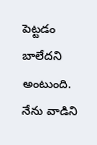పెట్టడం బాలేదని అంటుంది. నేను వాడిని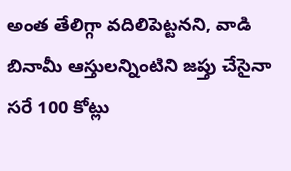అంత తేలిగ్గా వదిలిపెట్టనని, వాడి బినామీ ఆస్తులన్నింటిని జప్తు చేసైనా సరే 100 కోట్లు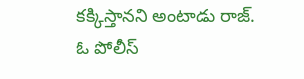కక్కిస్తానని అంటాడు రాజ్.
ఓ పోలీస్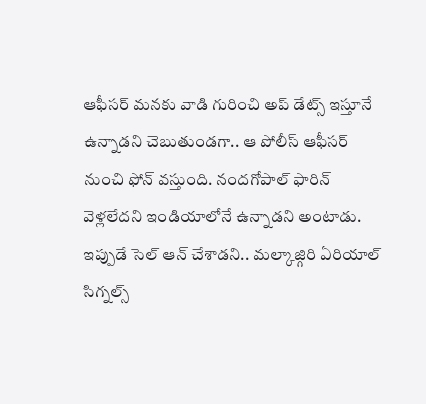ఆఫీసర్ మనకు వాడి గురించి అప్ డేట్స్ ఇస్తూనే ఉన్నాడని చెబుతుండగా.. ఆ పోలీస్ ఆఫీసర్ నుంచి ఫోన్ వస్తుంది. నందగోపాల్ ఫారిన్ వెళ్లలేదని ఇండియాలోనే ఉన్నాడని అంటాడు. ఇప్పుడే సెల్ ఆన్ చేశాడని.. మల్కాజ్గిరి ఏరియాల్ సిగ్నల్స్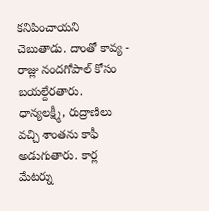కనిపించాయని చెబుతాడు. దాంతో కావ్య - రాజ్లు నందగోపాల్ కోసం బయల్దేరతారు. ధాన్యలక్ష్మీ, రుద్రాణిలు వచ్చి శాంతను కాఫీ అడుగుతారు. కార్ల మేటర్ను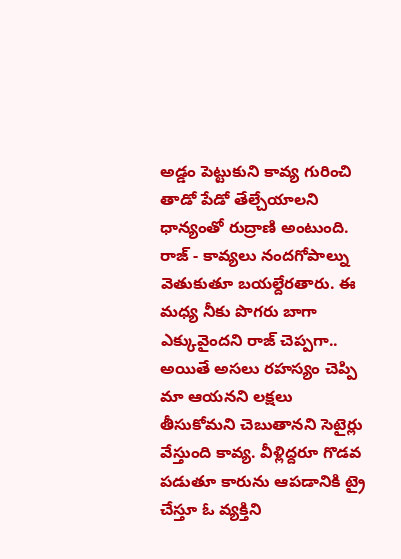అడ్డం పెట్టుకుని కావ్య గురించి తాడో పేడో తేల్చేయాలని ధాన్యంతో రుద్రాణి అంటుంది.
రాజ్ - కావ్యలు నందగోపాల్ను వెతుకుతూ బయల్దేరతారు. ఈ మధ్య నీకు పొగరు బాగా ఎక్కువైందని రాజ్ చెప్పగా.. అయితే అసలు రహస్యం చెప్పి మా ఆయనని లక్షలు తీసుకోమని చెబుతానని సెటైర్లు వేస్తుంది కావ్య. వీళ్లిద్దరూ గొడవ పడుతూ కారును ఆపడానికి ట్రై చేస్తూ ఓ వ్యక్తిని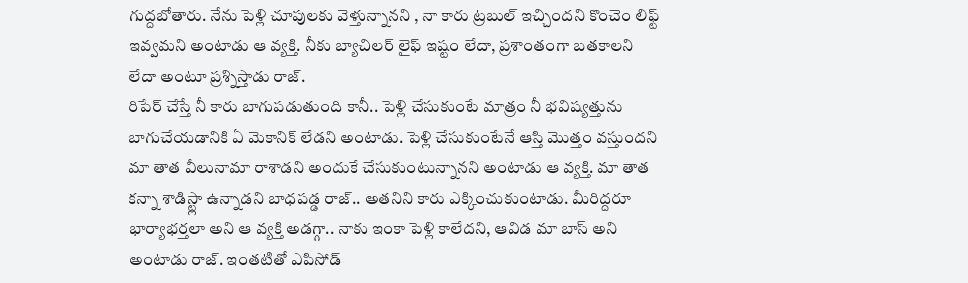గుద్దబోతారు. నేను పెళ్లి చూపులకు వెళ్తున్నానని , నా కారు ట్రబుల్ ఇచ్చిందని కొంచెం లిఫ్ట్ ఇవ్వమని అంటాడు ఆ వ్యక్తి. నీకు బ్యాచిలర్ లైఫ్ ఇష్టం లేదా, ప్రశాంతంగా బతకాలని లేదా అంటూ ప్రశ్నిస్తాడు రాజ్.
రిపేర్ చేస్తే నీ కారు బాగుపడుతుంది కానీ.. పెళ్లి చేసుకుంటే మాత్రం నీ భవిష్యత్తును బాగుచేయడానికి ఏ మెకానిక్ లేడని అంటాడు. పెళ్లి చేసుకుంటేనే ఆస్తి మొత్తం వస్తుందని మా తాత వీలునామా రాశాడని అందుకే చేసుకుంటున్నానని అంటాడు ఆ వ్యక్తి. మా తాత కన్నా శాడిస్ట్లా ఉన్నాడని బాధపడ్డ రాజ్.. అతనిని కారు ఎక్కించుకుంటాడు. మీరిద్దరూ భార్యాభర్తలా అని ఆ వ్యక్తి అడగ్గా.. నాకు ఇంకా పెళ్లి కాలేదని, ఆవిడ మా బాస్ అని అంటాడు రాజ్. ఇంతటితో ఎపిసోడ్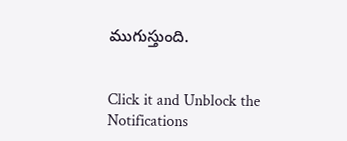ముగుస్తుంది.


Click it and Unblock the Notifications